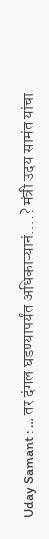Uday Samant : … तर दंगल घडण्यापर्यंत अधिकाऱ्यानं….? मंत्री उदय सामंत यांचा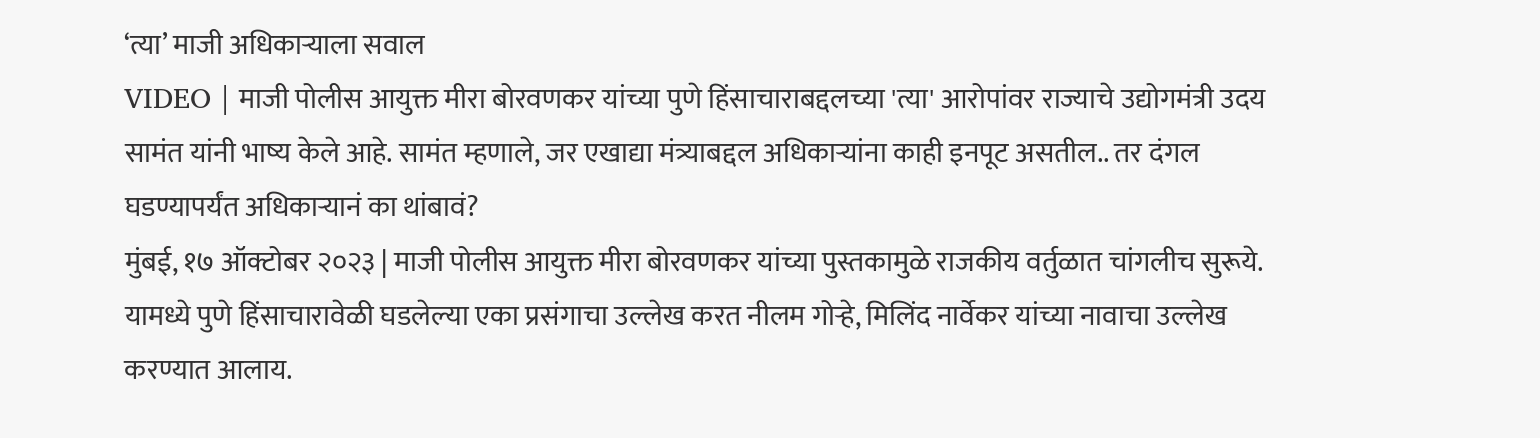‘त्या’ माजी अधिकाऱ्याला सवाल
VIDEO | माजी पोलीस आयुक्त मीरा बोरवणकर यांच्या पुणे हिंसाचाराबद्दलच्या 'त्या' आरोपांवर राज्याचे उद्योगमंत्री उदय सामंत यांनी भाष्य केले आहे. सामंत म्हणाले, जर एखाद्या मंत्र्याबद्दल अधिकाऱ्यांना काही इनपूट असतील.. तर दंगल घडण्यापर्यंत अधिकाऱ्यानं का थांबावं?
मुंबई, १७ ऑक्टोबर २०२३ | माजी पोलीस आयुक्त मीरा बोरवणकर यांच्या पुस्तकामुळे राजकीय वर्तुळात चांगलीच सुरूये. यामध्ये पुणे हिंसाचारावेळी घडलेल्या एका प्रसंगाचा उल्लेख करत नीलम गोऱ्हे, मिलिंद नार्वेकर यांच्या नावाचा उल्लेख करण्यात आलाय.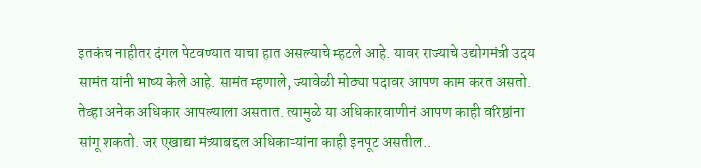इतकंच नाहीतर दंगल पेटवण्यात याचा हात असल्याचे म्हटले आहे. यावर राज्याचे उद्योगमंत्री उदय सामंत यांनी भाष्य केले आहे. सामंत म्हणाले, ज्यावेळी मोठ्या पदावर आपण काम करत असतो. तेव्हा अनेक अधिकार आपल्याला असतात. त्यामुळे या अधिकारवाणीनं आपण काही वरिष्ठांना सांगू शकतो. जर एखाद्या मंत्र्याबद्दल अधिकाऱ्यांना काही इनपूट असतील..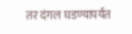तर दंगल घडण्यापर्यंत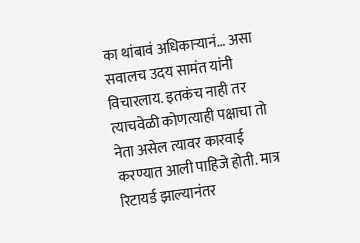का थांबावं अधिकाऱ्यानं… असा सवालच उदय सामंत यांनी विचारलाय. इतकंच नाही तर त्याचवेळी कोणत्याही पक्षाचा तो नेता असेल त्यावर कारवाई करण्यात आली पाहिजे होती. मात्र रिटायर्ड झाल्यानंतर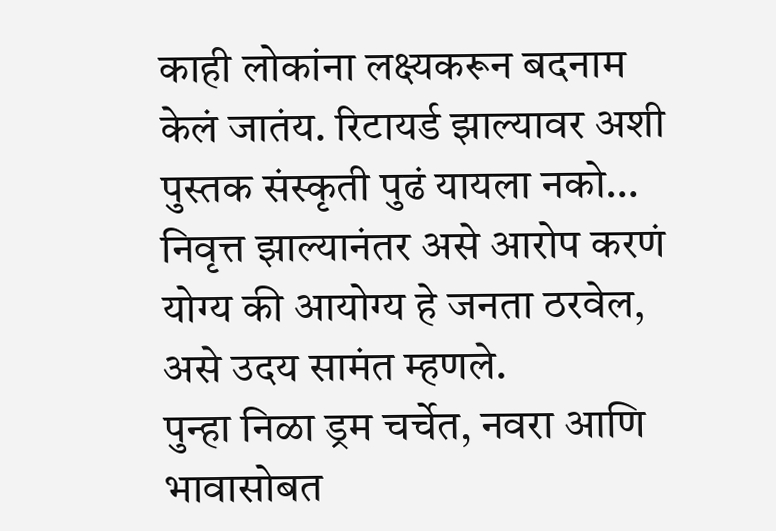काही लोकांना लक्ष्यकरून बदनाम केलं जातंय. रिटायर्ड झाल्यावर अशी पुस्तक संस्कृती पुढं यायला नको… निवृत्त झाल्यानंतर असे आरोप करणं योग्य की आयोग्य हे जनता ठरवेल, असे उदय सामंत म्हणले.
पुन्हा निळा ड्रम चर्चेत, नवरा आणि भावासोबत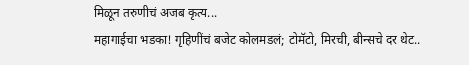मिळून तरुणीचं अजब कृत्य...
महागाईचा भडका! गृहिणींचं बजेट कोलमडलं; टोमॅटो, मिरची, बीन्सचे दर थेट..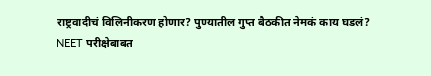राष्ट्रवादीचं विलिनीकरण होणार? पुण्यातील गुप्त बैठकीत नेमकं काय घडलं?
NEET परीक्षेबाबत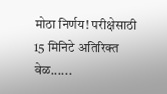मोठा निर्णय! परीक्षेसाठी 15 मिनिटे अतिरिक्त वेळ......